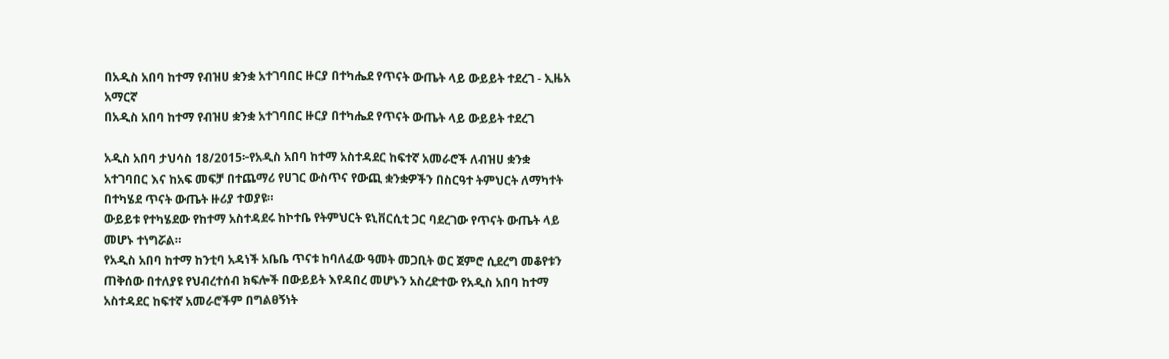በአዲስ አበባ ከተማ የብዝሀ ቋንቋ አተገባበር ዙርያ በተካሔደ የጥናት ውጤት ላይ ውይይት ተደረገ - ኢዜአ አማርኛ
በአዲስ አበባ ከተማ የብዝሀ ቋንቋ አተገባበር ዙርያ በተካሔደ የጥናት ውጤት ላይ ውይይት ተደረገ

አዲስ አበባ ታህሳስ 18/2015፦የአዲስ አበባ ከተማ አስተዳደር ከፍተኛ አመራሮች ለብዝሀ ቋንቋ አተገባበር እና ከአፍ መፍቻ በተጨማሪ የሀገር ውስጥና የውጪ ቋንቋዎችን በስርዓተ ትምህርት ለማካተት በተካሄደ ጥናት ውጤት ዙሪያ ተወያዩ።
ውይይቱ የተካሄደው የከተማ አስተዳደሩ ከኮተቤ የትምህርት ዩኒቨርሲቲ ጋር ባደረገው የጥናት ውጤት ላይ መሆኑ ተነግሯል።
የአዲስ አበባ ከተማ ከንቲባ አዳነች አቤቤ ጥናቱ ከባለፈው ዓመት መጋቢት ወር ጀምሮ ሲደረግ መቆየቱን ጠቅሰው በተለያዩ የህብረተሰብ ክፍሎች በውይይት እየዳበረ መሆኑን አስረድተው የአዲስ አበባ ከተማ አስተዳደር ከፍተኛ አመራሮችም በግልፀኝነት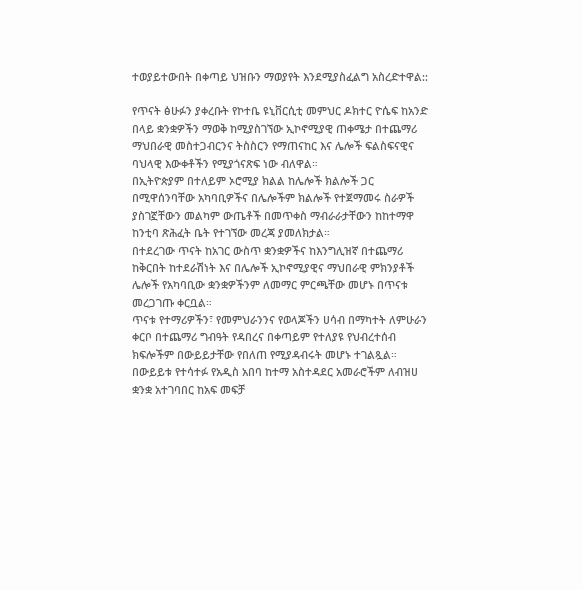ተወያይተውበት በቀጣይ ህዝቡን ማወያየት እንደሚያስፈልግ አስረድተዋል::

የጥናት ፅሁፉን ያቀረቡት የኮተቤ ዩኒቨርሲቲ መምህር ዶክተር ዮሴፍ ከአንድ በላይ ቋንቋዎችን ማወቅ ከሚያስገኘው ኢኮኖሚያዊ ጠቀሜታ በተጨማሪ ማህበራዊ መስተጋብርንና ትስስርን የማጠናከር እና ሌሎች ፍልስፍናዊና ባህላዊ እውቀቶችን የሚያጎናጽፍ ነው ብለዋል።
በኢትዮጵያም በተለይም ኦሮሚያ ክልል ከሌሎች ክልሎች ጋር በሚዋሰንባቸው አካባቢዎችና በሌሎችም ክልሎች የተጀማመሩ ስራዎች ያስገኟቸውን መልካም ውጤቶች በመጥቀስ ማብራራታቸውን ከከተማዋ ከንቲባ ጽሕፈት ቤት የተገኘው መረጃ ያመለክታል።
በተደረገው ጥናት ከአገር ውስጥ ቋንቋዎችና ከእንግሊዝኛ በተጨማሪ ከቅርበት ከተደራሽነት እና በሌሎች ኢኮኖሚያዊና ማህበራዊ ምክንያቶች ሌሎች የአካባቢው ቋንቋዎችንም ለመማር ምርጫቸው መሆኑ በጥናቱ መረጋገጡ ቀርቧል።
ጥናቱ የተማሪዎችን፣ የመምህራንንና የወላጆችን ሀሳብ በማካተት ለምሁራን ቀርቦ በተጨማሪ ግብዓት የዳበረና በቀጣይም የተለያዩ የህብረተሰብ ክፍሎችም በውይይታቸው የበለጠ የሚያዳብሩት መሆኑ ተገልጿል።
በውይይቱ የተሳተፉ የአዲስ አበባ ከተማ አስተዳደር አመራሮችም ለብዝሀ ቋንቋ አተገባበር ከአፍ መፍቻ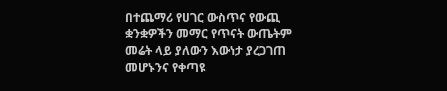በተጨማሪ የሀገር ውስጥና የውጪ ቋንቋዎችን መማር የጥናት ውጤትም መሬት ላይ ያለውን እውነታ ያረጋገጠ መሆኑንና የቀጣዩ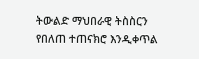ትውልድ ማህበራዊ ትስስርን የበለጠ ተጠናክሮ እንዲቀጥል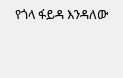የጎላ ፋይዳ እንዳለው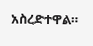አስረድተዋል።